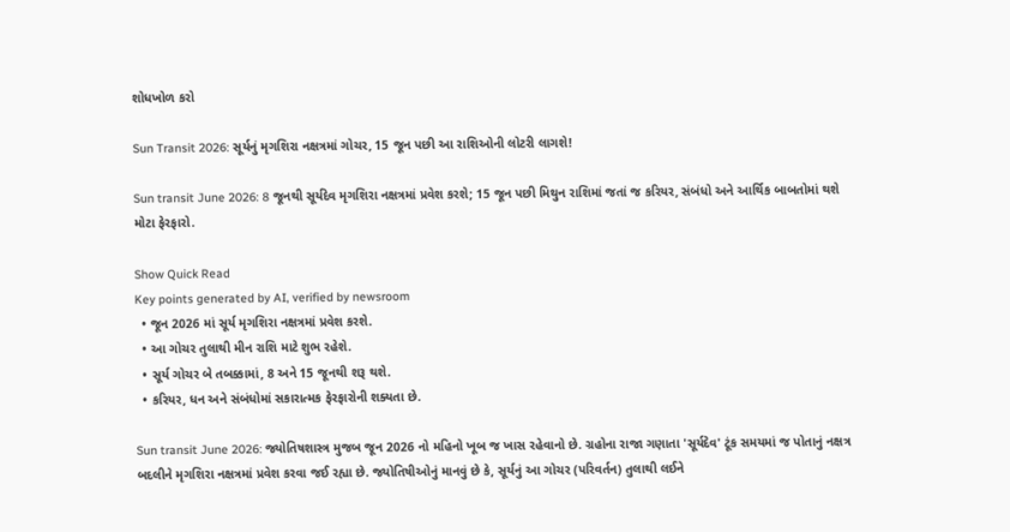શોધખોળ કરો

Sun Transit 2026: સૂર્યનું મૃગશિરા નક્ષત્રમાં ગોચર, 15 જૂન પછી આ રાશિઓની લોટરી લાગશે!

Sun transit June 2026: 8 જૂનથી સૂર્યદેવ મૃગશિરા નક્ષત્રમાં પ્રવેશ કરશે; 15 જૂન પછી મિથુન રાશિમાં જતાં જ કરિયર, સંબંધો અને આર્થિક બાબતોમાં થશે મોટા ફેરફારો.

Show Quick Read
Key points generated by AI, verified by newsroom
  • જૂન 2026 માં સૂર્ય મૃગશિરા નક્ષત્રમાં પ્રવેશ કરશે.
  • આ ગોચર તુલાથી મીન રાશિ માટે શુભ રહેશે.
  • સૂર્ય ગોચર બે તબક્કામાં, 8 અને 15 જૂનથી શરૂ થશે.
  • કરિયર, ધન અને સંબંધોમાં સકારાત્મક ફેરફારોની શક્યતા છે.

Sun transit June 2026: જ્યોતિષશાસ્ત્ર મુજબ જૂન 2026 નો મહિનો ખૂબ જ ખાસ રહેવાનો છે. ગ્રહોના રાજા ગણાતા 'સૂર્યદેવ' ટૂંક સમયમાં જ પોતાનું નક્ષત્ર બદલીને મૃગશિરા નક્ષત્રમાં પ્રવેશ કરવા જઈ રહ્યા છે. જ્યોતિષીઓનું માનવું છે કે, સૂર્યનું આ ગોચર (પરિવર્તન) તુલાથી લઈને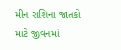મીન રાશિના જાતકો માટે જીવનમાં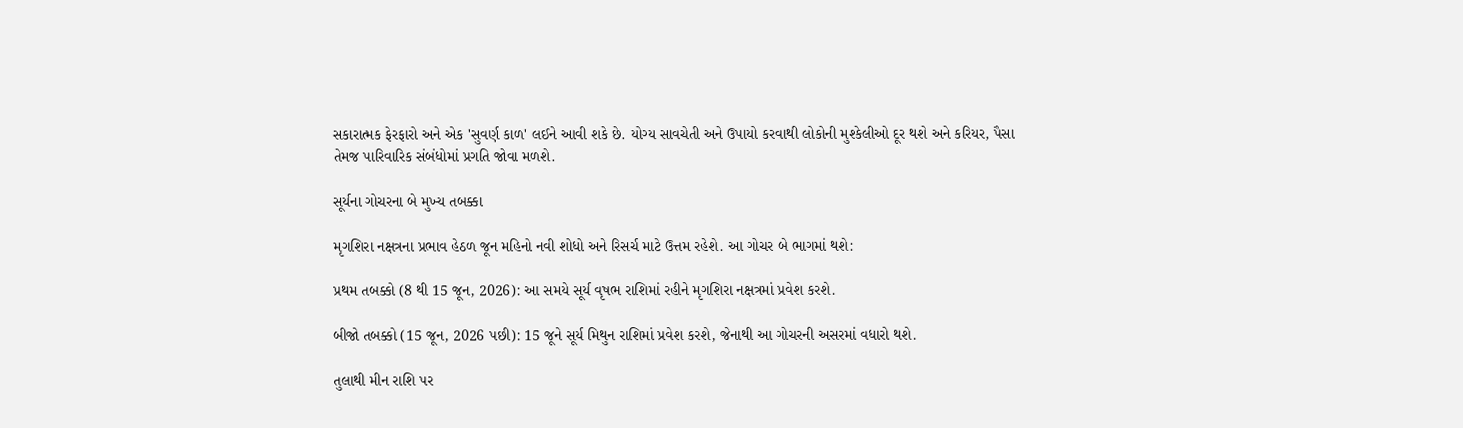સકારાત્મક ફેરફારો અને એક 'સુવર્ણ કાળ' લઈને આવી શકે છે. યોગ્ય સાવચેતી અને ઉપાયો કરવાથી લોકોની મુશ્કેલીઓ દૂર થશે અને કરિયર, પૈસા તેમજ પારિવારિક સંબંધોમાં પ્રગતિ જોવા મળશે.

સૂર્યના ગોચરના બે મુખ્ય તબક્કા

મૃગશિરા નક્ષત્રના પ્રભાવ હેઠળ જૂન મહિનો નવી શોધો અને રિસર્ચ માટે ઉત્તમ રહેશે. આ ગોચર બે ભાગમાં થશે:

પ્રથમ તબક્કો (8 થી 15 જૂન, 2026): આ સમયે સૂર્ય વૃષભ રાશિમાં રહીને મૃગશિરા નક્ષત્રમાં પ્રવેશ કરશે.

બીજો તબક્કો (15 જૂન, 2026 પછી): 15 જૂને સૂર્ય મિથુન રાશિમાં પ્રવેશ કરશે, જેનાથી આ ગોચરની અસરમાં વધારો થશે.

તુલાથી મીન રાશિ પર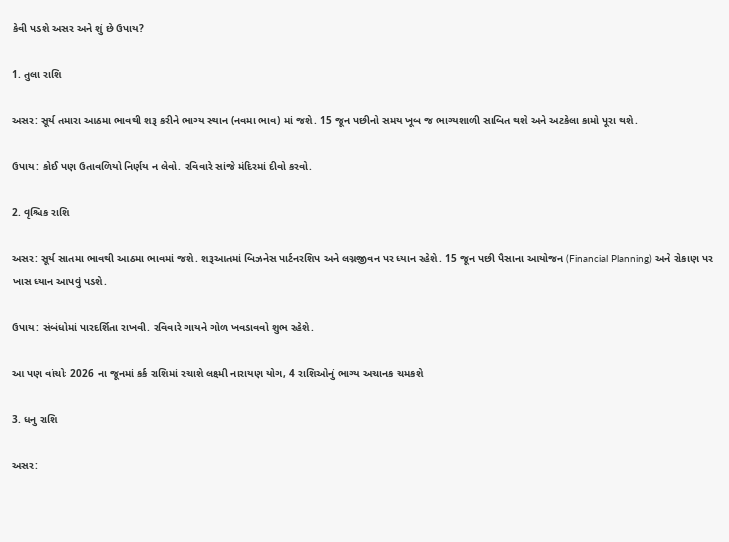કેવી પડશે અસર અને શું છે ઉપાય?

1. તુલા રાશિ

અસર: સૂર્ય તમારા આઠમા ભાવથી શરૂ કરીને ભાગ્ય સ્થાન (નવમા ભાવ) માં જશે. 15 જૂન પછીનો સમય ખૂબ જ ભાગ્યશાળી સાબિત થશે અને અટકેલા કામો પૂરા થશે.

ઉપાય: કોઈ પણ ઉતાવળિયો નિર્ણય ન લેવો. રવિવારે સાંજે મંદિરમાં દીવો કરવો.

2. વૃશ્ચિક રાશિ

અસર: સૂર્ય સાતમા ભાવથી આઠમા ભાવમાં જશે. શરૂઆતમાં બિઝનેસ પાર્ટનરશિપ અને લગ્નજીવન પર ધ્યાન રહેશે. 15 જૂન પછી પૈસાના આયોજન (Financial Planning) અને રોકાણ પર ખાસ ધ્યાન આપવું પડશે.

ઉપાય: સંબંધોમાં પારદર્શિતા રાખવી. રવિવારે ગાયને ગોળ ખવડાવવો શુભ રહેશે.

આ પણ વાંચોઃ 2026 ના જૂનમાં કર્ક રાશિમાં રચાશે લક્ષ્મી નારાયણ યોગ, 4 રાશિઓનું ભાગ્ય અચાનક ચમકશે

3. ધનુ રાશિ

અસર: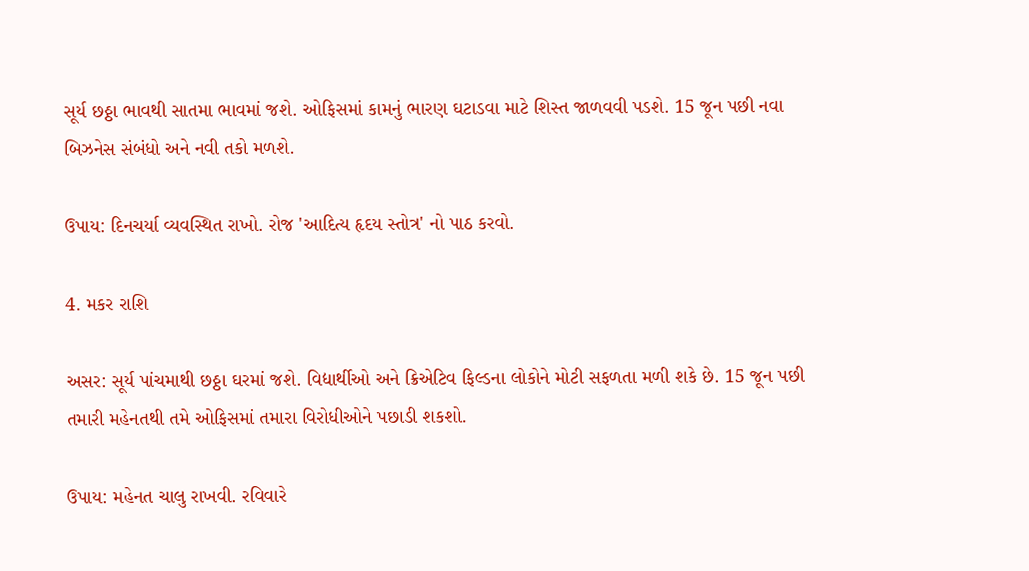સૂર્ય છઠ્ઠા ભાવથી સાતમા ભાવમાં જશે. ઓફિસમાં કામનું ભારણ ઘટાડવા માટે શિસ્ત જાળવવી પડશે. 15 જૂન પછી નવા બિઝનેસ સંબંધો અને નવી તકો મળશે.

ઉપાય: દિનચર્યા વ્યવસ્થિત રાખો. રોજ 'આદિત્ય હૃદય સ્તોત્ર' નો પાઠ કરવો.

4. મકર રાશિ

અસર: સૂર્ય પાંચમાથી છઠ્ઠા ઘરમાં જશે. વિદ્યાર્થીઓ અને ક્રિએટિવ ફિલ્ડના લોકોને મોટી સફળતા મળી શકે છે. 15 જૂન પછી તમારી મહેનતથી તમે ઓફિસમાં તમારા વિરોધીઓને પછાડી શકશો.

ઉપાય: મહેનત ચાલુ રાખવી. રવિવારે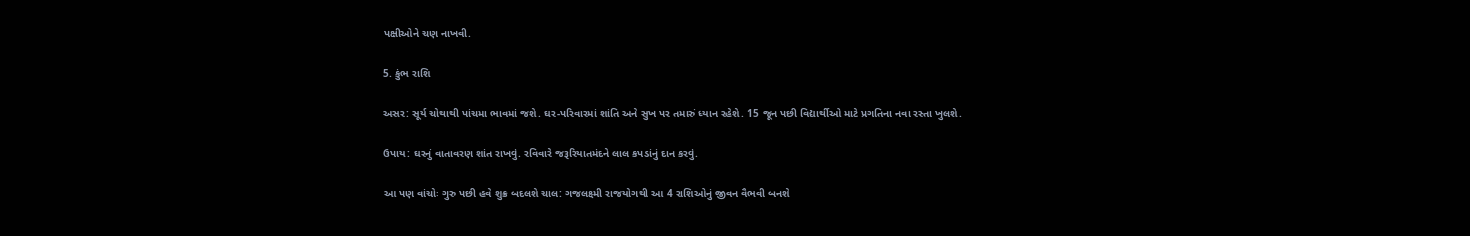પક્ષીઓને ચણ નાખવી.

5. કુંભ રાશિ

અસર: સૂર્ય ચોથાથી પાંચમા ભાવમાં જશે. ઘર-પરિવારમાં શાંતિ અને સુખ પર તમારું ધ્યાન રહેશે. 15 જૂન પછી વિદ્યાર્થીઓ માટે પ્રગતિના નવા રસ્તા ખુલશે.

ઉપાય: ઘરનું વાતાવરણ શાંત રાખવું. રવિવારે જરૂરિયાતમંદને લાલ કપડાંનું દાન કરવું.

આ પણ વાંચોઃ ગુરુ પછી હવે શુક્ર બદલશે ચાલ: ગજલક્ષ્મી રાજયોગથી આ 4 રાશિઓનું જીવન વૈભવી બનશે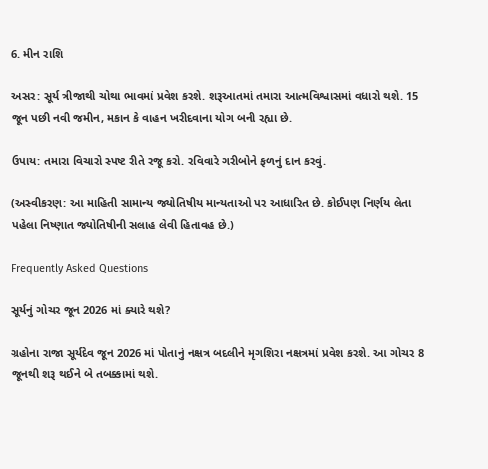6. મીન રાશિ

અસર: સૂર્ય ત્રીજાથી ચોથા ભાવમાં પ્રવેશ કરશે. શરૂઆતમાં તમારા આત્મવિશ્વાસમાં વધારો થશે. 15 જૂન પછી નવી જમીન, મકાન કે વાહન ખરીદવાના યોગ બની રહ્યા છે.

ઉપાય: તમારા વિચારો સ્પષ્ટ રીતે રજૂ કરો. રવિવારે ગરીબોને ફળનું દાન કરવું.

(અસ્વીકરણ: આ માહિતી સામાન્ય જ્યોતિષીય માન્યતાઓ પર આધારિત છે. કોઈપણ નિર્ણય લેતા પહેલા નિષ્ણાત જ્યોતિષીની સલાહ લેવી હિતાવહ છે.)

Frequently Asked Questions

સૂર્યનું ગોચર જૂન 2026 માં ક્યારે થશે?

ગ્રહોના રાજા સૂર્યદેવ જૂન 2026 માં પોતાનું નક્ષત્ર બદલીને મૃગશિરા નક્ષત્રમાં પ્રવેશ કરશે. આ ગોચર 8 જૂનથી શરૂ થઈને બે તબક્કામાં થશે.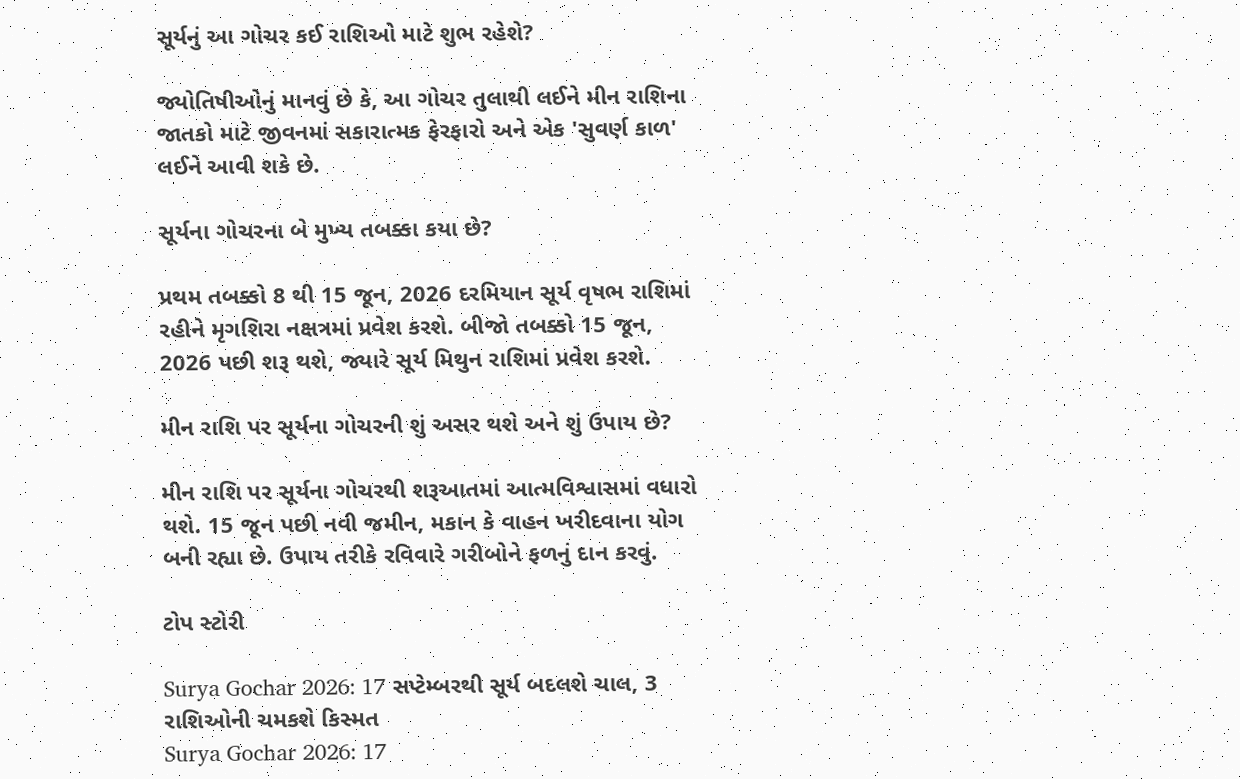સૂર્યનું આ ગોચર કઈ રાશિઓ માટે શુભ રહેશે?

જ્યોતિષીઓનું માનવું છે કે, આ ગોચર તુલાથી લઈને મીન રાશિના જાતકો માટે જીવનમાં સકારાત્મક ફેરફારો અને એક 'સુવર્ણ કાળ' લઈને આવી શકે છે.

સૂર્યના ગોચરના બે મુખ્ય તબક્કા કયા છે?

પ્રથમ તબક્કો 8 થી 15 જૂન, 2026 દરમિયાન સૂર્ય વૃષભ રાશિમાં રહીને મૃગશિરા નક્ષત્રમાં પ્રવેશ કરશે. બીજો તબક્કો 15 જૂન, 2026 પછી શરૂ થશે, જ્યારે સૂર્ય મિથુન રાશિમાં પ્રવેશ કરશે.

મીન રાશિ પર સૂર્યના ગોચરની શું અસર થશે અને શું ઉપાય છે?

મીન રાશિ પર સૂર્યના ગોચરથી શરૂઆતમાં આત્મવિશ્વાસમાં વધારો થશે. 15 જૂન પછી નવી જમીન, મકાન કે વાહન ખરીદવાના યોગ બની રહ્યા છે. ઉપાય તરીકે રવિવારે ગરીબોને ફળનું દાન કરવું.

ટોપ સ્ટોરી

Surya Gochar 2026: 17 સપ્ટેમ્બરથી સૂર્ય બદલશે ચાલ, 3 રાશિઓની ચમકશે કિસ્મત
Surya Gochar 2026: 17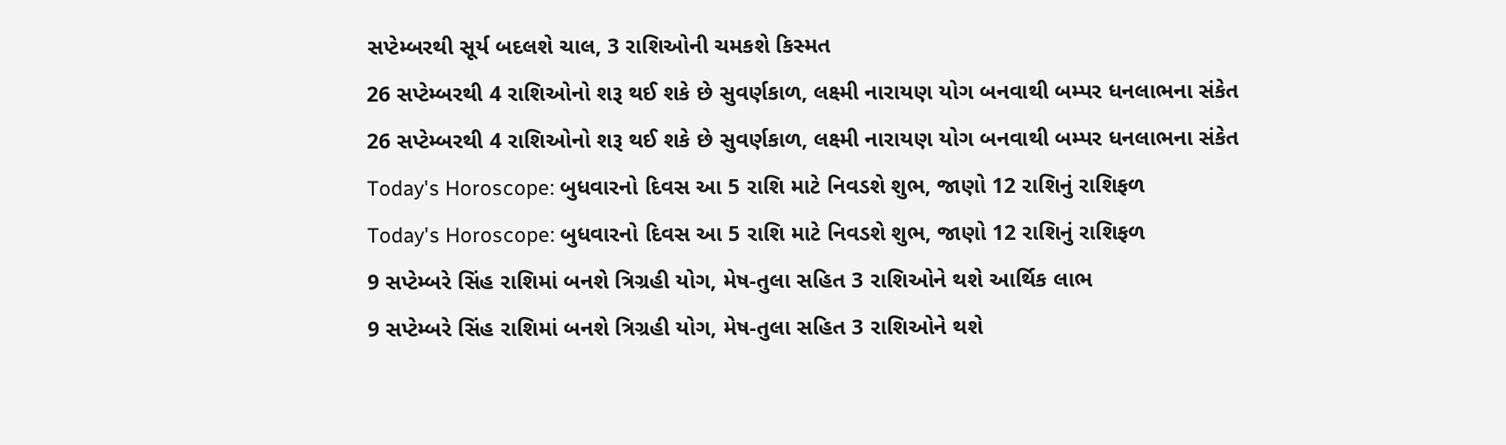સપ્ટેમ્બરથી સૂર્ય બદલશે ચાલ, 3 રાશિઓની ચમકશે કિસ્મત
26 સપ્ટેમ્બરથી 4 રાશિઓનો શરૂ થઈ શકે છે સુવર્ણકાળ, લક્ષ્મી નારાયણ યોગ બનવાથી બમ્પર ધનલાભના સંકેત
26 સપ્ટેમ્બરથી 4 રાશિઓનો શરૂ થઈ શકે છે સુવર્ણકાળ, લક્ષ્મી નારાયણ યોગ બનવાથી બમ્પર ધનલાભના સંકેત
Today's Horoscope: બુધવારનો દિવસ આ 5 રાશિ માટે નિવડશે શુભ, જાણો 12 રાશિનું રાશિફળ
Today's Horoscope: બુધવારનો દિવસ આ 5 રાશિ માટે નિવડશે શુભ, જાણો 12 રાશિનું રાશિફળ
9 સપ્ટેમ્બરે સિંહ રાશિમાં બનશે ત્રિગ્રહી યોગ, મેષ-તુલા સહિત 3 રાશિઓને થશે આર્થિક લાભ
9 સપ્ટેમ્બરે સિંહ રાશિમાં બનશે ત્રિગ્રહી યોગ, મેષ-તુલા સહિત 3 રાશિઓને થશે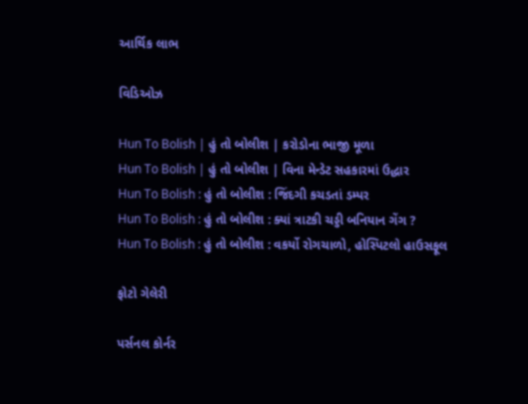આર્થિક લાભ

વિડિઓઝ

Hun To Bolish | હું તો બોલીશ | કરોડોના ભાજી મૂળા
Hun To Bolish | હું તો બોલીશ | વિના મેન્ડેટ સહકારમાં ઉદ્ધાર
Hun To Bolish : હું તો બોલીશ : જિંદગી કચડતાં ડમ્પર
Hun To Bolish : હું તો બોલીશ : ક્યાં ત્રાટકી ચડ્ડી બનિયાન ગેંગ ?
Hun To Bolish : હું તો બોલીશ : વકર્યો રોગચાળો, હોસ્પિટલો હાઉસફૂલ

ફોટો ગેલેરી

પર્સનલ કોર્નર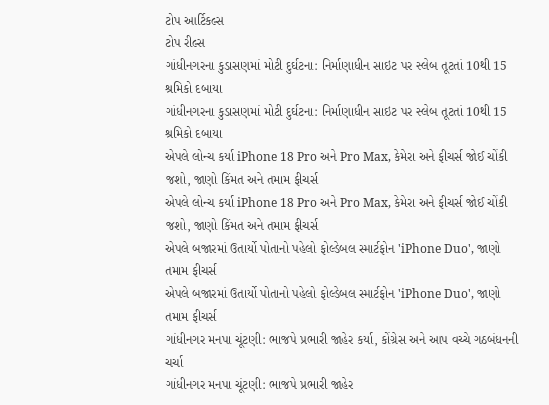ટોપ આર્ટિકલ્સ
ટોપ રીલ્સ
ગાંધીનગરના કુડાસણમાં મોટી દુર્ઘટના: નિર્માણાધીન સાઇટ પર સ્લેબ તૂટતાં 10થી 15 શ્રમિકો દબાયા
ગાંધીનગરના કુડાસણમાં મોટી દુર્ઘટના: નિર્માણાધીન સાઇટ પર સ્લેબ તૂટતાં 10થી 15 શ્રમિકો દબાયા
એપલે લોન્ચ કર્યા iPhone 18 Pro અને Pro Max, કેમેરા અને ફીચર્સ જોઈ ચોંકી જશો, જાણો કિંમત અને તમામ ફીચર્સ
એપલે લોન્ચ કર્યા iPhone 18 Pro અને Pro Max, કેમેરા અને ફીચર્સ જોઈ ચોંકી જશો, જાણો કિંમત અને તમામ ફીચર્સ
એપલે બજારમાં ઉતાર્યો પોતાનો પહેલો ફોલ્ડેબલ સ્માર્ટફોન 'iPhone Duo', જાણો તમામ ફીચર્સ
એપલે બજારમાં ઉતાર્યો પોતાનો પહેલો ફોલ્ડેબલ સ્માર્ટફોન 'iPhone Duo', જાણો તમામ ફીચર્સ
ગાંધીનગર મનપા ચૂંટણી: ભાજપે પ્રભારી જાહેર કર્યા, કોંગ્રેસ અને આપ વચ્ચે ગઠબંધનની ચર્ચા
ગાંધીનગર મનપા ચૂંટણી: ભાજપે પ્રભારી જાહેર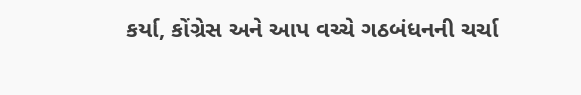કર્યા, કોંગ્રેસ અને આપ વચ્ચે ગઠબંધનની ચર્ચા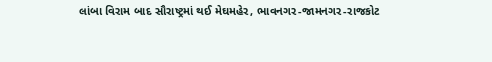લાંબા વિરામ બાદ સૌરાષ્ટ્રમાં થઈ મેઘમહેર, ભાવનગર-જામનગર-રાજકોટ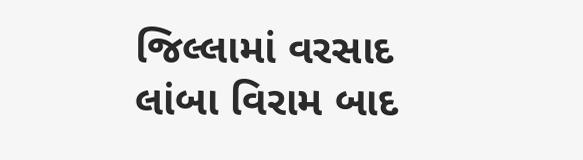જિલ્લામાં વરસાદ
લાંબા વિરામ બાદ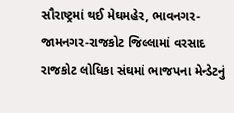સૌરાષ્ટ્રમાં થઈ મેઘમહેર, ભાવનગર-જામનગર-રાજકોટ જિલ્લામાં વરસાદ
રાજકોટ લોધિકા સંઘમાં ભાજપના મેન્ડેટનું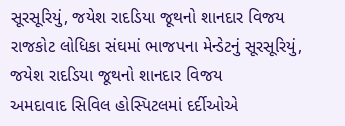સૂરસૂરિયું, જયેશ રાદડિયા જૂથનો શાનદાર વિજય
રાજકોટ લોધિકા સંઘમાં ભાજપના મેન્ડેટનું સૂરસૂરિયું, જયેશ રાદડિયા જૂથનો શાનદાર વિજય
અમદાવાદ સિવિલ હોસ્પિટલમાં દર્દીઓએ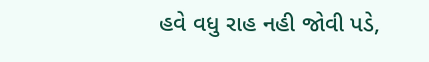હવે વધુ રાહ નહી જોવી પડે,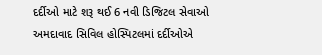દર્દીઓ માટે શરૂ થઈ 6 નવી ડિજિટલ સેવાઓ
અમદાવાદ સિવિલ હોસ્પિટલમાં દર્દીઓએ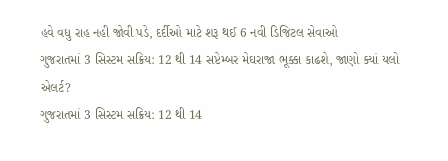હવે વધુ રાહ નહી જોવી પડે, દર્દીઓ માટે શરૂ થઈ 6 નવી ડિજિટલ સેવાઓ
ગુજરાતમાં 3 સિસ્ટમ સક્રિય: 12 થી 14 સપ્ટેમ્બર મેઘરાજા ભૂક્કા કાઢશે, જાણો ક્યાં યલો એલર્ટ?
ગુજરાતમાં 3 સિસ્ટમ સક્રિય: 12 થી 14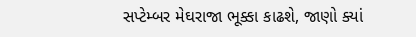સપ્ટેમ્બર મેઘરાજા ભૂક્કા કાઢશે, જાણો ક્યાં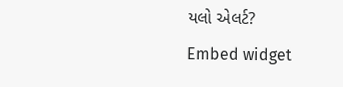યલો એલર્ટ?
Embed widget